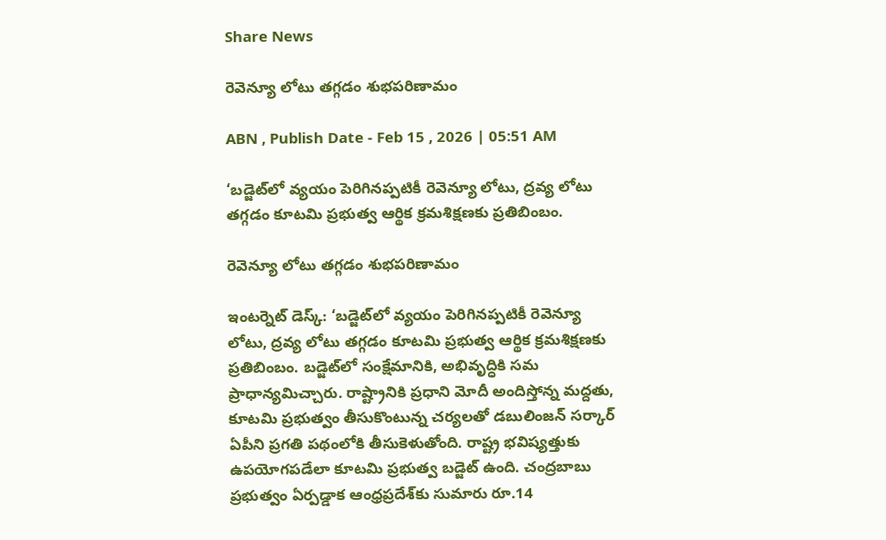Share News

రెవెన్యూ లోటు తగ్గడం శుభపరిణామం

ABN , Publish Date - Feb 15 , 2026 | 05:51 AM

‘బడ్జెట్‌లో వ్యయం పెరిగినప్పటికీ రెవెన్యూ లోటు, ద్రవ్య లోటు తగ్గడం కూటమి ప్రభుత్వ ఆర్థిక క్రమశిక్షణకు ప్రతిబింబం.

రెవెన్యూ లోటు తగ్గడం శుభపరిణామం

ఇంటర్నెట్ డెస్క్: ‘బడ్జెట్‌లో వ్యయం పెరిగినప్పటికీ రెవెన్యూ లోటు, ద్రవ్య లోటు తగ్గడం కూటమి ప్రభుత్వ ఆర్థిక క్రమశిక్షణకు ప్రతిబింబం. బడ్జెట్‌లో సంక్షేమానికి, అభివృద్ధికి సమ ప్రాధాన్యమిచ్చారు. రాష్ట్రానికి ప్రధాని మోదీ అందిస్తోన్న మద్దతు, కూటమి ప్రభుత్వం తీసుకొంటున్న చర్యలతో డబులింజన్‌ సర్కార్‌ ఏపీని ప్రగతి పథంలోకి తీసుకెళుతోంది. రాష్ట్ర భవిష్యత్తుకు ఉపయోగపడేలా కూటమి ప్రభుత్వ బడ్జెట్‌ ఉంది. చంద్రబాబు ప్రభుత్వం ఏర్పడ్డాక ఆంధ్రప్రదేశ్‌కు సుమారు రూ.14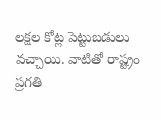లక్షల కోట్ల పెట్టుబడులు వచ్చాయి. వాటితో రాష్ట్రం ప్రగతి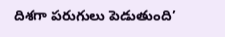దిశగా పరుగులు పెడుతుంది’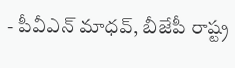- పీవీఎన్‌ మాధవ్‌, బీజేపీ రాష్ట్ర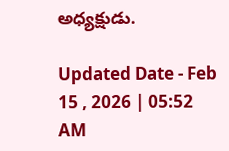అధ్యక్షుడు.

Updated Date - Feb 15 , 2026 | 05:52 AM